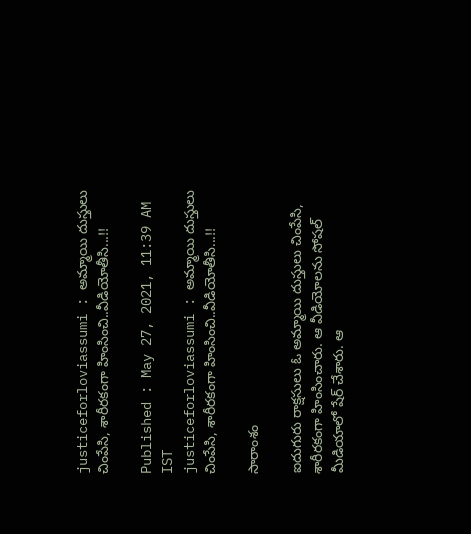justiceforloviassumi : అమ్మాయి దుస్తులు చింపేసి, శారీరకంగా హింసించి..వీడియోతీసి...!!

Published : May 27, 2021, 11:39 AM IST
justiceforloviassumi : అమ్మాయి దుస్తులు చింపేసి, శారీరకంగా హింసించి..వీడియోతీసి...!!

సారాంశం

ఐదుగురు రాక్షసులు ఓ అమ్మాయి దుస్తులు చింపేసి, శారీరకంగా హింసించారు. ఆ వీడియోలను సోషల్ మీడియాలో షేర్ చేశారు. ఆ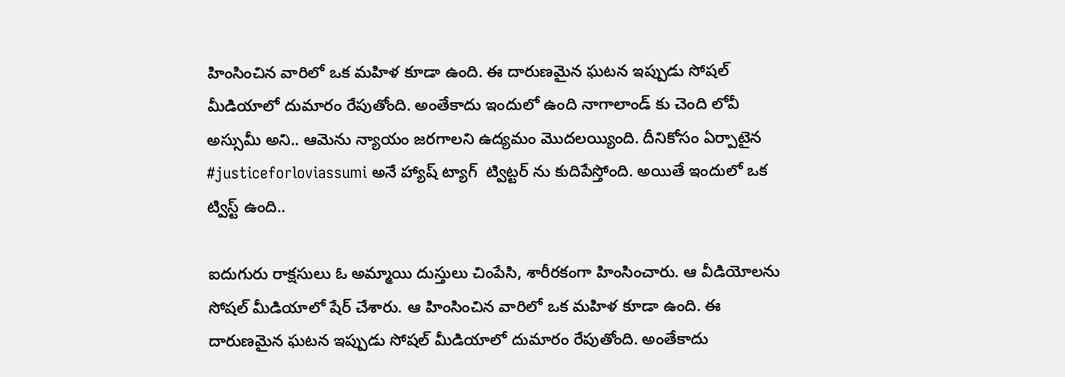హింసించిన వారిలో ఒక మహిళ కూడా ఉంది. ఈ దారుణమైన ఘటన ఇప్పుడు సోషల్ మీడియాలో దుమారం రేపుతోంది. అంతేకాదు ఇందులో ఉంది నాగాలాండ్ కు చెంది లోవీ అస్సుమీ అని.. ఆమెను న్యాయం జరగాలని ఉద్యమం మొదలయ్యింది. దీనికోసం ఏర్పాటైన #justiceforloviassumi అనే హ్యాష్ ట్యాగ్  ట్విట్టర్ ను కుదిపేస్తోంది. అయితే ఇందులో ఒక ట్విస్ట్ ఉంది..

ఐదుగురు రాక్షసులు ఓ అమ్మాయి దుస్తులు చింపేసి, శారీరకంగా హింసించారు. ఆ వీడియోలను సోషల్ మీడియాలో షేర్ చేశారు. ఆ హింసించిన వారిలో ఒక మహిళ కూడా ఉంది. ఈ దారుణమైన ఘటన ఇప్పుడు సోషల్ మీడియాలో దుమారం రేపుతోంది. అంతేకాదు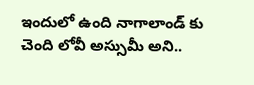ఇందులో ఉంది నాగాలాండ్ కు చెంది లోవీ అస్సుమీ అని..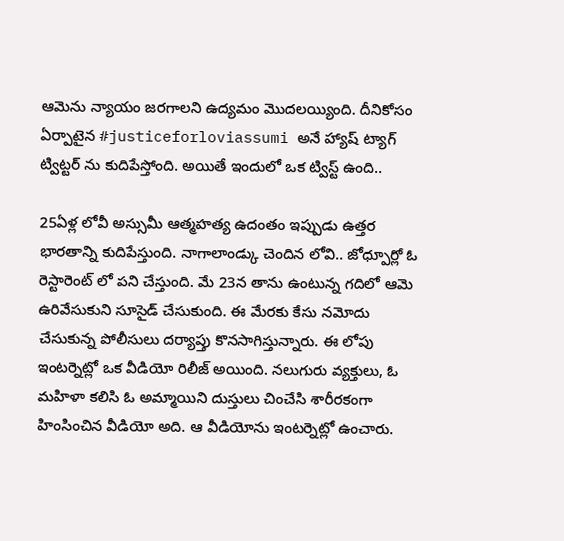ఆమెను న్యాయం జరగాలని ఉద్యమం మొదలయ్యింది. దీనికోసం ఏర్పాటైన #justiceforloviassumi అనే హ్యాష్ ట్యాగ్  ట్విట్టర్ ను కుదిపేస్తోంది. అయితే ఇందులో ఒక ట్విస్ట్ ఉంది..

25ఏళ్ల లోవీ అస్సుమీ ఆత్మహత్య ఉదంతం ఇప్పుడు ఉత్తర భారతాన్ని కుదిపేస్తుంది. నాగాలాండ్కు చెందిన లోవి.. జోధ్పూర్లో ఓ రెస్టారెంట్ లో పని చేస్తుంది. మే 23న తాను ఉంటున్న గదిలో ఆమె ఉరివేసుకుని సూసైడ్ చేసుకుంది. ఈ మేరకు కేసు నమోదు చేసుకున్న పోలీసులు దర్యాప్తు కొనసాగిస్తున్నారు. ఈ లోపు ఇంటర్నెట్లో ఒక వీడియో రిలీజ్ అయింది. నలుగురు వ్యక్తులు, ఓ మహిళా కలిసి ఓ అమ్మాయిని దుస్తులు చించేసి శారీరకంగా హింసించిన వీడియో అది. ఆ వీడియోను ఇంటర్నెట్లో ఉంచారు.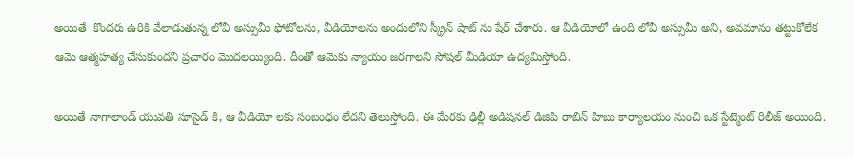అయితే  కొందరు ఉరికి వేలాడుతున్న లోవీ అస్సుమీ ఫోటోలను, వీడియోలను అందులోని స్క్రీన్ షాట్ ను షేర్ చేశారు. ఆ వీడియోలో ఉంది లోవీ అస్సుమీ అని, అవమానం తట్టుకోలేక ఆమె ఆత్మహత్య చేసుకుందని ప్రచారం మొదలయ్యింది. దీంతో ఆమెకు న్యాయం జరగాలని సోషల్ మీడియా ఉద్యమిస్తోంది.

అయితే నాగాలాండ్ యువతి సూసైడ్ కి, ఆ వీడియో లకు సంబంధం లేదని తెలుస్తోంది. ఈ మేరకు ఢిల్లీ అడిషనల్ డిజిపి రాబిన్ హిబు కార్యాలయం నుంచి ఒక స్టేట్మెంట్ రిలీజ్ అయింది.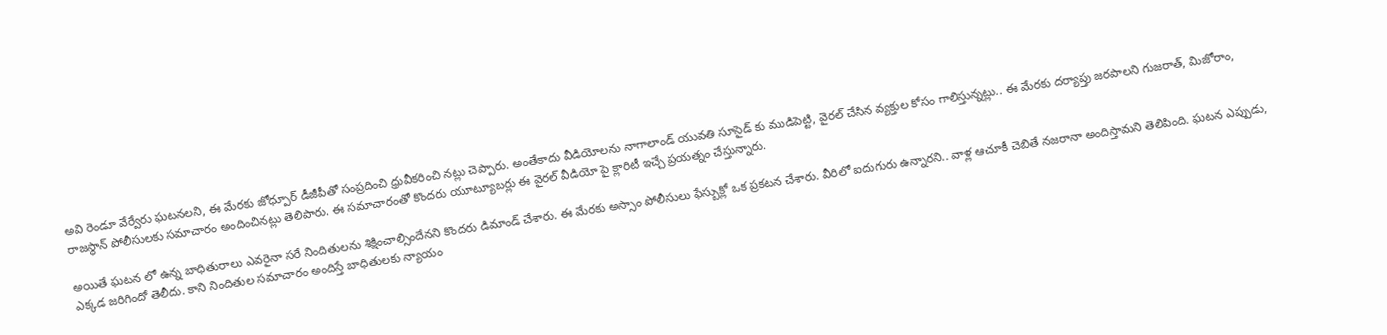అవి రెండూ వేర్వేరు ఘటనలని, ఈ మేరకు జోధ్పూర్ డీజీపీతో సంప్రదించి ధ్రువీకరించి నట్లు చెప్పారు. అంతేకాదు వీడియోలను నాగాలాండ్ యువతి సూసైడ్ కు ముడిపెట్టి, వైరల్ చేసిన వ్యక్తుల కోసం గాలిస్తున్నట్లు.. ఈ మేరకు దర్యాప్తు జరపాలని గుజరాత్, మిజోరాం, రాజస్థాన్ పోలీసులకు సమాచారం అందించినట్లు తెలిపారు. ఈ సమాచారంతో కొందరు యూట్యూబర్లు ఈ వైరల్ వీడియో పై క్లారిటీ ఇచ్చే ప్రయత్నం చేస్తున్నారు.

అయితే ఘటన లో ఉన్న బాధితురాలు ఎవరైనా సరే నిందితులను శిక్షించాల్సిందేనని కొందరు డిమాండ్ చేశారు. ఈ మేరకు అస్సాం పోలీసులు ఫేస్బుక్లో ఒక ప్రకటన చేశారు. వీరిలో ఐదుగురు ఉన్నారని.. వాళ్ల ఆచూకీ చెబితే నజరానా అందిస్తామని తెలిపింది. ఘటన ఎప్పుడు, ఎక్కడ జరిగిందో తెలీదు. కాని నిందితుల సమాచారం అందిస్తే బాధితులకు న్యాయం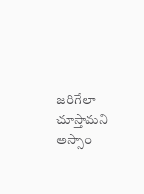జరిగేలా చూస్తామని అస్సాం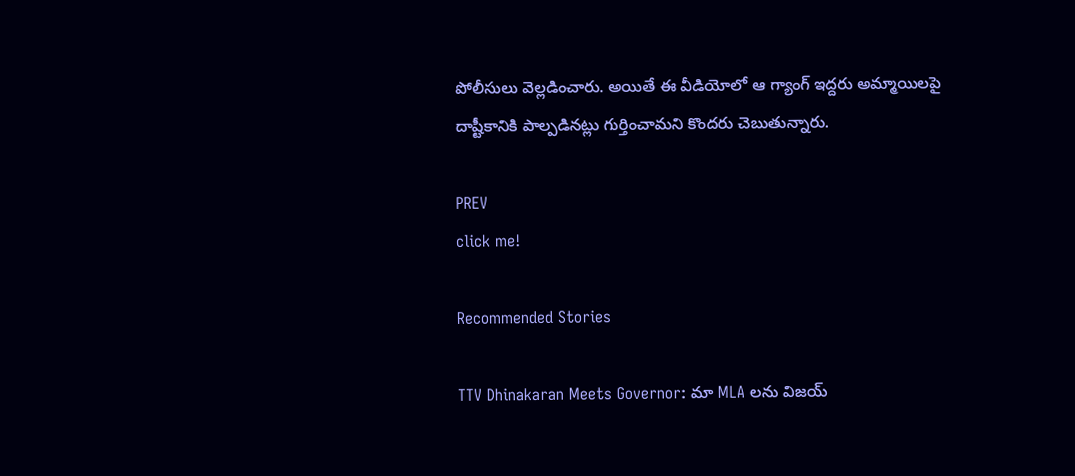పోలీసులు వెల్లడించారు. అయితే ఈ వీడియోలో ఆ గ్యాంగ్ ఇద్దరు అమ్మాయిలపై దాష్టీకానికి పాల్పడినట్లు గుర్తించామని కొందరు చెబుతున్నారు.

PREV
click me!

Recommended Stories

TTV Dhinakaran Meets Governor: మా MLA లను విజయ్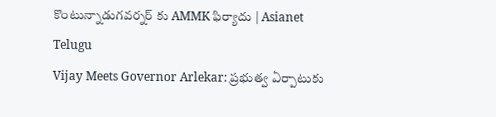కొంటున్నాడుగవర్నర్ కు AMMK ఫిర్యాదు | Asianet Telugu
Vijay Meets Governor Arlekar: ప్రభుత్వ ఏర్పాటుకు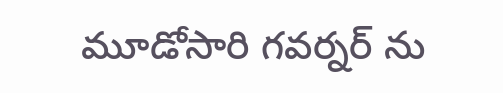మూడోసారి గవర్నర్ ను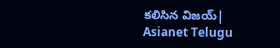కలిసిన విజయ్| Asianet Telugu